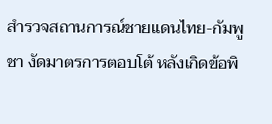สำรวจสถานการณ์ชายแดนไทย-กัมพูชา งัดมาตรการตอบโต้ หลังเกิดข้อพิ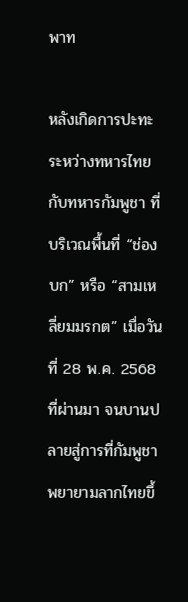พาท

หลังเกิดการปะทะระหว่างทหารไทยกับทหารกัมพูชา ที่บริเวณพื้นที่ “ช่องบก” หรือ “สามเหลี่ยมมรกต” เมื่อวันที่ 28 พ.ค. 2568 ที่ผ่านมา จนบานปลายสู่การที่กัมพูชาพยายามลากไทยขึ้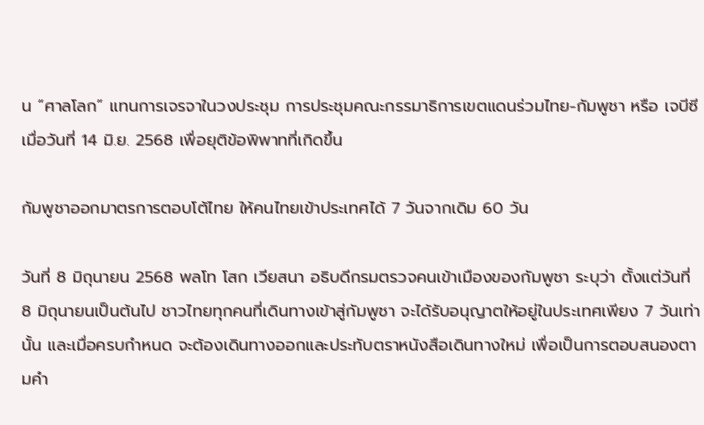น “ศาลโลก” แทนการเจรจาในวงประชุม การประชุมคณะกรรมาธิการเขตแดนร่วมไทย-กัมพูชา หรือ เจบีซี เมื่อวันที่ 14 มิ.ย. 2568 เพื่อยุติข้อพิพาทที่เกิดขึ้น

กัมพูชาออกมาตรการตอบโต้ไทย ให้คนไทยเข้าประเทศได้ 7 วันจากเดิม 60 วัน

วันที่ 8 มิถุนายน 2568 พลโท โสก เวียสนา อธิบดีกรมตรวจคนเข้าเมืองของกัมพูชา ระบุว่า ตั้งแต่วันที่ 8 มิถุนายนเป็นต้นไป ชาวไทยทุกคนที่เดินทางเข้าสู่กัมพูชา จะได้รับอนุญาตให้อยู่ในประเทศเพียง 7 วันเท่านั้น และเมื่อครบกำหนด จะต้องเดินทางออกและประทับตราหนังสือเดินทางใหม่ เพื่อเป็นการตอบสนองตามคำ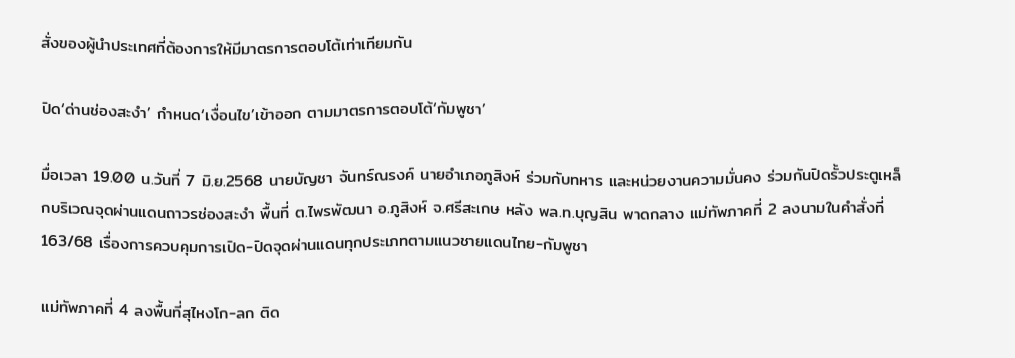สั่งของผู้นำประเทศที่ต้องการให้มีมาตรการตอบโต้เท่าเทียมกัน

ปิด‘ด่านช่องสะงำ’ กำหนด‘เงื่อนไข’เข้าออก ตามมาตรการตอบโต้‘กัมพูชา’

มื่อเวลา 19.00 น.วันที่ 7 มิ.ย.2568 นายบัญชา จันทร์ณรงค์ นายอำเภอภูสิงห์ ร่วมกับทหาร และหน่วยงานความมั่นคง ร่วมกันปิดรั้วประตูเหล็กบริเวณจุดผ่านแดนถาวรช่องสะงำ พื้นที่ ต.ไพรพัฒนา อ.ภูสิงห์ จ.ศรีสะเกษ หลัง พล.ท.บุญสิน พาดกลาง แม่ทัพภาคที่ 2 ลงนามในคำสั่งที่ 163/68 เรื่องการควบคุมการเปิด-ปิดจุดผ่านแดนทุกประเภทตามแนวชายแดนไทย-กัมพูชา

แม่ทัพภาคที่ 4 ลงพื้นที่สุไหงโก-ลก ติด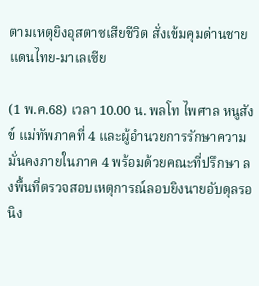ตามเหตุยิงอุสตาซเสียชีวิต สั่งเข้มคุมด่านชายแดนไทย-มาเลเซีย

(1 พ.ค.68) เวลา 10.00 น. พลโท ไพศาล หนูสังข์ แม่ทัพภาคที่ 4 และผู้อำนวยการรักษาความมั่นคงภายในภาค 4 พร้อมด้วยคณะที่ปรึกษา ลงพื้นที่ตรวจสอบเหตุการณ์ลอบยิงนายอับดุลรอนิง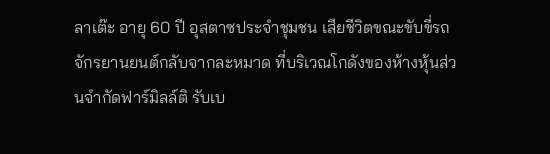ลาเต๊ะ อายุ 60 ปี อุสตาซประจำชุมชน เสียชีวิตขณะขับขี่รถจักรยานยนต์กลับจากละหมาด ที่บริเวณโกดังของห้างหุ้นส่วนจำกัดฟาร์มิลล์ติ รับเบ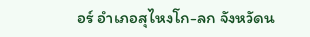อร์ อำเภอสุไหงโก-ลก จังหวัดน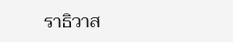ราธิวาส